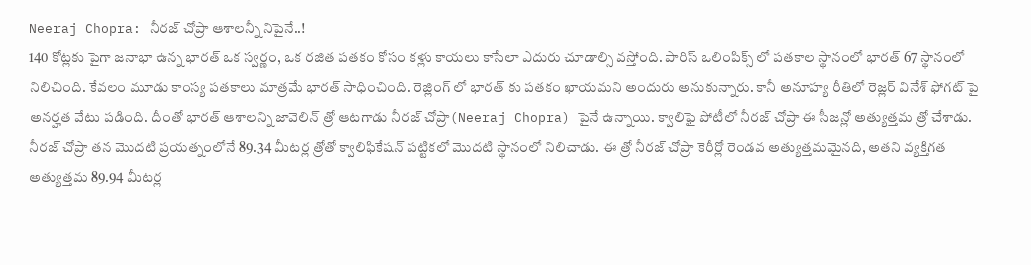Neeraj Chopra: నీరజ్ చోప్రా ఆశాలన్నీ నిపైనే..!
140 కోట్లకు పైగా జనాభా ఉన్న భారత్ ఒక స్వర్ణం, ఒక రజిత పతకం కోసం కళ్లు కాయలు కాసేలా ఎదురు చూడాల్సి వస్తోంది. పారిస్ ఒలింపిక్స్ లో పతకాల స్థానంలో భారత్ 67 స్థానంలో నిలిచింది. కేవలం మూడు కాంస్య పతకాలు మాత్రమే భారత్ సాధించింది. రెజ్లింగ్ లో భారత్ కు పతకం ఖాయమని అందురు అనుకున్నారు. కానీ అనూహ్య రీతిలో రెజ్లర్ వినేశ్ ఫోగట్ పై అనర్హత వేటు పడింది. దీంతో భారత్ ఆశాలన్ని జావెలిన్ త్రో ఆటగాడు నీరజ్ చోప్రా(Neeraj Chopra) పైనే ఉన్నాయి. క్వాలిఫై పోటీలో నీరజ్ చోప్రా ఈ సీజన్లో అత్యుత్తమ త్రో చేశాడు.
నీరజ్ చోప్రా తన మొదటి ప్రయత్నంలోనే 89.34 మీటర్ల త్రోతో క్వాలిఫికేషన్ పట్టికలో మొదటి స్థానంలో నిలిచాడు. ఈ త్రో నీరజ్ చోప్రా కెరీర్లో రెండవ అత్యుత్తమమైనది, అతని వ్యక్తిగత అత్యుత్తమ 89.94 మీటర్ల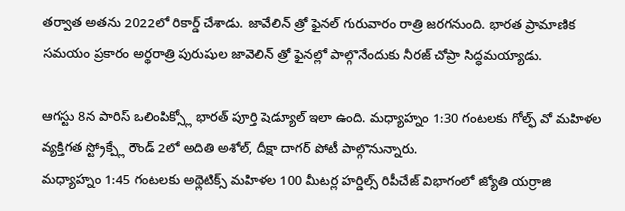తర్వాత అతను 2022లో రికార్డ్ చేశాడు. జావేలిన్ త్రో ఫైనల్ గురువారం రాత్రి జరగనుంది. భారత ప్రామాణిక సమయం ప్రకారం అర్థరాత్రి పురుషుల జావెలిన్ త్రో ఫైనల్లో పాల్గొనేందుకు నీరజ్ చోప్రా సిద్ధమయ్యాడు.

ఆగస్టు 8న పారిస్ ఒలింపిక్స్లో భారత్ పూర్తి షెడ్యూల్ ఇలా ఉంది. మధ్యాహ్నం 1:30 గంటలకు గోల్ఫ్ వో మహిళల వ్యక్తిగత స్ట్రోక్ప్లే రౌండ్ 2లో అదితి అశోల్, దీక్షా దాగర్ పోటీ పాల్గొనున్నారు.
మధ్యాహ్నం 1:45 గంటలకు అథ్లెటిక్స్ మహిళల 100 మీటర్ల హర్డిల్స్ రిపీచేజ్ విభాగంలో జ్యోతి యర్రాజి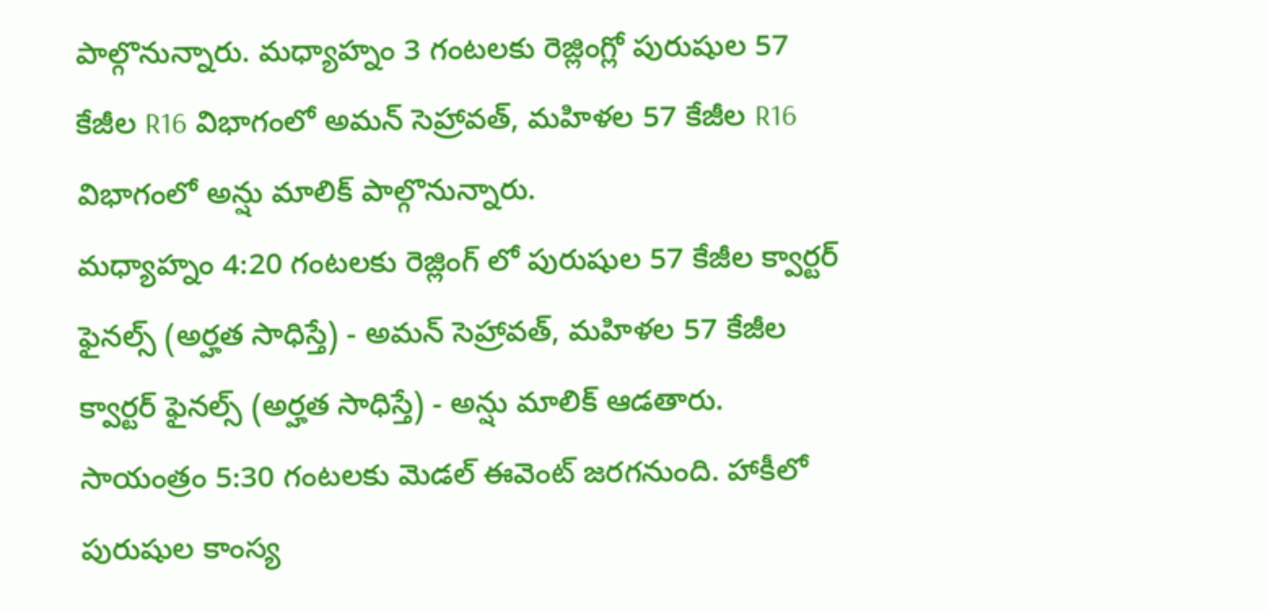పాల్గొనున్నారు. మధ్యాహ్నం 3 గంటలకు రెజ్లింగ్లో పురుషుల 57 కేజీల R16 విభాగంలో అమన్ సెహ్రావత్, మహిళల 57 కేజీల R16 విభాగంలో అన్షు మాలిక్ పాల్గొనున్నారు.
మధ్యాహ్నం 4:20 గంటలకు రెజ్లింగ్ లో పురుషుల 57 కేజీల క్వార్టర్ ఫైనల్స్ (అర్హత సాధిస్తే) - అమన్ సెహ్రావత్, మహిళల 57 కేజీల క్వార్టర్ ఫైనల్స్ (అర్హత సాధిస్తే) - అన్షు మాలిక్ ఆడతారు. సాయంత్రం 5:30 గంటలకు మెడల్ ఈవెంట్ జరగనుంది. హాకీలో పురుషుల కాంస్య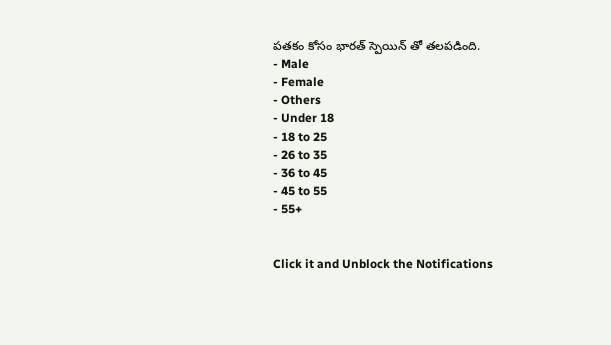పతకం కోసం భారత్ స్పెయిన్ తో తలపడింది.
- Male
- Female
- Others
- Under 18
- 18 to 25
- 26 to 35
- 36 to 45
- 45 to 55
- 55+


Click it and Unblock the Notifications